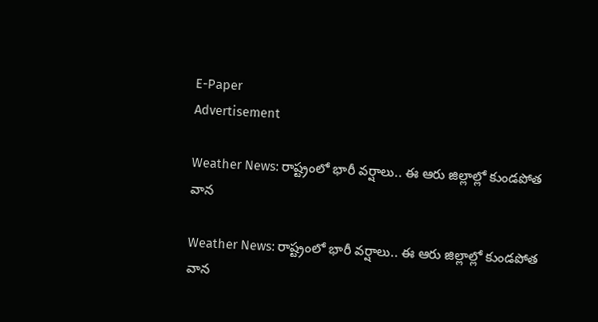E-Paper
Advertisement

Weather News: రాష్ట్రంలో భారీ వర్షాలు.. ఈ ఆరు జిల్లాల్లో కుండపోత వాన

Weather News: రాష్ట్రంలో భారీ వర్షాలు.. ఈ ఆరు జిల్లాల్లో కుండపోత వాన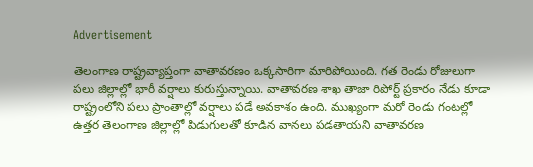Advertisement

తెలంగాణ రాష్ట్రవ్యాప్తంగా వాతావరణం ఒక్కసారిగా మారిపోయింది. గత రెండు రోజులుగా పలు జిల్లాల్లో భారీ వర్షాలు కురుస్తున్నాయి. వాతావరణ శాఖ తాజా రిపోర్ట్ ప్రకారం నేడు కూడా రాష్ట్రంలోని పలు ప్రాంతాల్లో వర్షాలు పడే అవకాశం ఉంది. ముఖ్యంగా మరో రెండు గంటల్లో ఉత్తర తెలంగాణ జిల్లాల్లో పిడుగులతో కూడిన వానలు పడతాయని వాతావరణ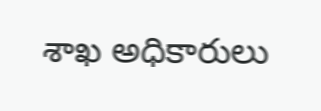శాఖ అధికారులు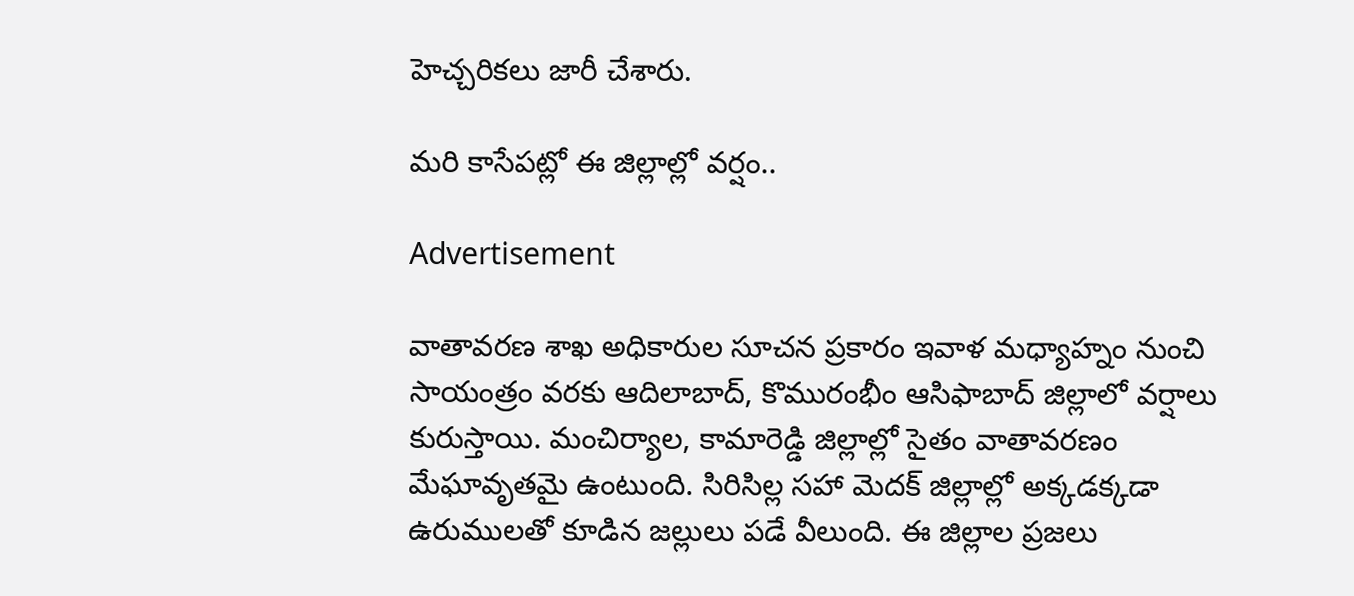హెచ్చరికలు జారీ చేశారు.

మరి కాసేపట్లో ఈ జిల్లాల్లో వర్షం..

Advertisement

వాతావరణ శాఖ అధికారుల సూచన ప్రకారం ఇవాళ మధ్యాహ్నం నుంచి సాయంత్రం వరకు ఆదిలాబాద్, కొమురంభీం ఆసిఫాబాద్ జిల్లాలో వర్షాలు కురుస్తాయి. మంచిర్యాల, కామారెడ్డి జిల్లాల్లో సైతం వాతావరణం మేఘావృతమై ఉంటుంది. సిరిసిల్ల సహా మెదక్ జిల్లాల్లో అక్కడక్కడా ఉరుములతో కూడిన జల్లులు పడే వీలుంది. ఈ జిల్లాల ప్రజలు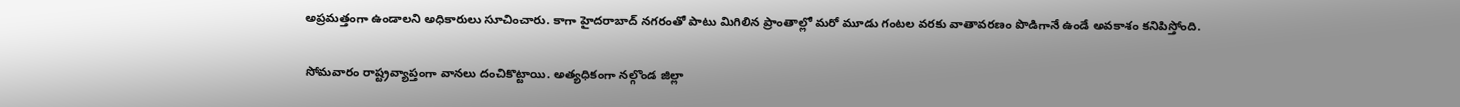అప్రమత్తంగా ఉండాలని అధికారులు సూచించారు. కాగా హైదరాబాద్ నగరంతో పాటు మిగిలిన ప్రాంతాల్లో మరో మూడు గంటల వరకు వాతావరణం పొడిగానే ఉండే అవకాశం కనిపిస్తోంది.

సోమవారం రాష్ట్రవ్యాప్తంగా వానలు దంచికొట్టాయి. అత్యధికంగా నల్గొండ జిల్లా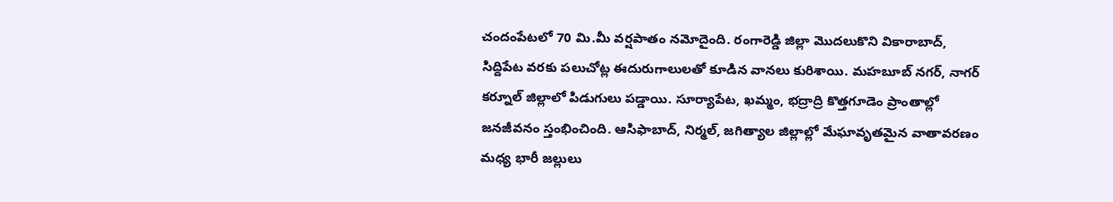చందంపేటలో 70 మి.మీ వర్షపాతం నమోదైంది. రంగారెడ్డి జిల్లా మొదలుకొని వికారాబాద్, సిద్దిపేట వరకు పలుచోట్ల ఈదురుగాలులతో కూడిన వానలు కురిశాయి. మహబూబ్ నగర్, నాగర్ కర్నూల్ జిల్లాలో పిడుగులు పడ్డాయి. సూర్యాపేట, ఖమ్మం, భద్రాద్రి కొత్తగూడెం ప్రాంతాల్లో జనజీవనం స్తంభించింది. ఆసిఫాబాద్, నిర్మల్, జగిత్యాల జిల్లాల్లో మేఘావృతమైన వాతావరణం మధ్య భారీ జల్లులు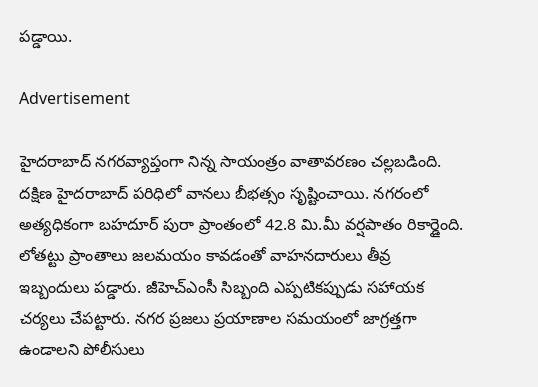పడ్డాయి.

Advertisement

హైదరాబాద్ నగరవ్యాప్తంగా నిన్న సాయంత్రం వాతావరణం చల్లబడింది. దక్షిణ హైదరాబాద్ పరిధిలో వానలు బీభత్సం సృష్టించాయి. నగరంలో అత్యధికంగా బహదూర్ పురా ప్రాంతంలో 42.8 మి.మీ వర్షపాతం రికార్డైంది. లోతట్టు ప్రాంతాలు జలమయం కావడంతో వాహనదారులు తీవ్ర ఇబ్బందులు పడ్డారు. జీహెచ్‌ఎంసీ సిబ్బంది ఎప్పటికప్పుడు సహాయక చర్యలు చేపట్టారు. నగర ప్రజలు ప్రయాణాల సమయంలో జాగ్రత్తగా ఉండాలని పోలీసులు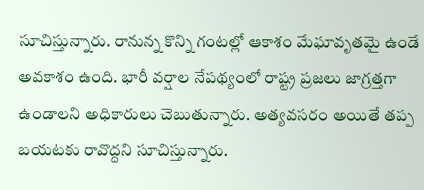సూచిస్తున్నారు. రానున్న కొన్ని గంటల్లో ఆకాశం మేఘావృతమై ఉండే అవకాశం ఉంది. భారీ వర్షాల నేపథ్యంలో రాష్ట్ర ప్రజలు జాగ్రత్తగా ఉండాలని అధికారులు చెబుతున్నారు. అత్యవసరం అయితే తప్ప బయటకు రావొద్దని సూచిస్తున్నారు.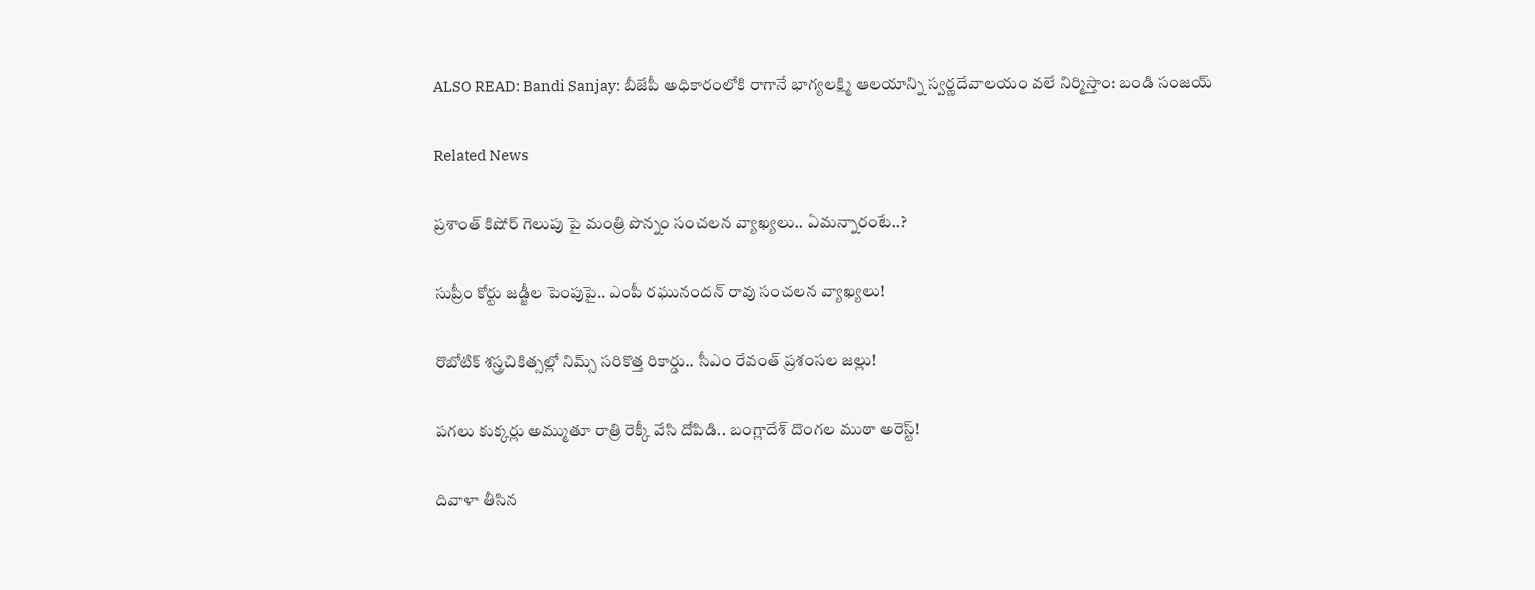ALSO READ: Bandi Sanjay: బీజేపీ అధికారంలోకి రాగానే భాగ్యలక్ష్మి ఆలయాన్ని స్వర్ణదేవాలయం వలే నిర్మిస్తాం: బండి సంజయ్

Related News

ప్రశాంత్ కిషోర్ గెలుపు పై మంత్రి పొన్నం సంచలన వ్యాఖ్యలు.. ఏమన్నారంటే..?

సుప్రీం కోర్టు జడ్జీల పెంపుపై.. ఎంపీ రఘునందన్ రావు సంచలన వ్యాఖ్యలు!

రొబోటిక్ శస్త్రచికిత్సల్లో నిమ్స్ సరికొత్త రికార్డు.. సీఎం రేవంత్ ప్రశంసల జల్లు!

పగలు కుక్కర్లు అమ్ముతూ రాత్రి రెక్కీ వేసి దోపిడి.. బంగ్లాదేశ్ దొంగల ముఠా అరెస్ట్!

దివాళా తీసిన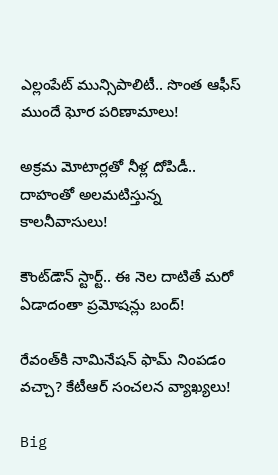ఎల్లంపేట్ మున్సిపాలిటీ.. సొంత ఆఫీస్ ముందే ఘోర పరిణామాలు!

అక్రమ మోటార్లతో నీళ్ల దోపిడీ.. దాహంతో అలమటిస్తున్న కాలనీవాసులు!

కౌంట్‌డౌన్ స్టార్ట్.. ఈ నెల దాటితే మరో ఏడాదంతా ప్రమోషన్లు బంద్!

రేవంత్‌కి నామినేషన్ ఫామ్ నింపడం వచ్చా? కేటీఆర్ సంచలన వ్యాఖ్యలు!

Big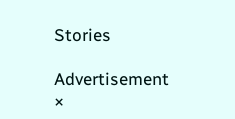Stories

Advertisement
×